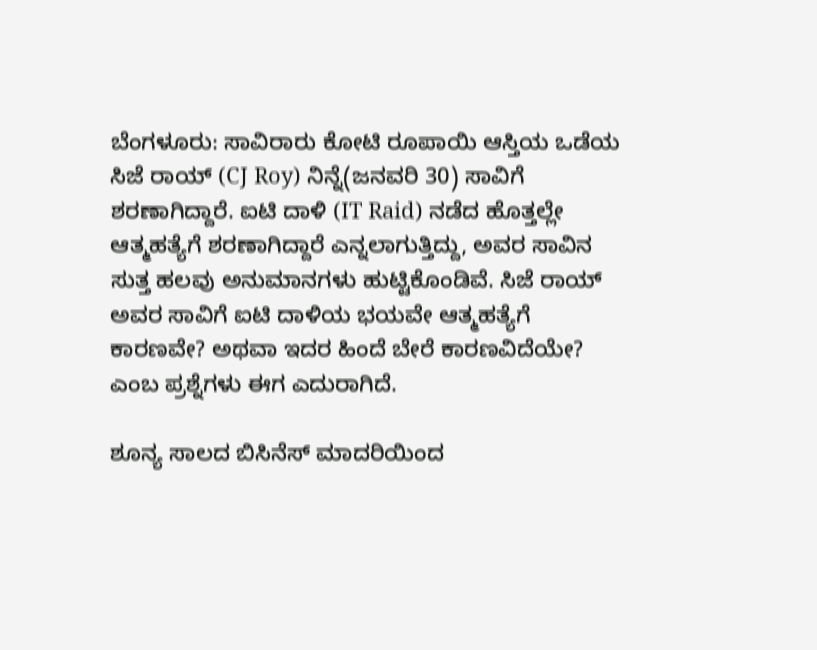ಬೆಂಗಳೂರು: ಸಾವಿರಾರು ಕೋಟಿ ರೂಪಾಯಿ ಆಸ್ತಿಯ ಒಡೆಯ ಸಿಜೆ ರಾಯ್ (CJ Roy) ನಿನ್ನೆ(ಜನವರಿ 30) ಸಾವಿಗೆ ಶರಣಾಗಿದ್ದಾರೆ. ಐಟಿ ದಾಳಿ (IT Raid) ನಡೆದ ಹೊತ್ತಲ್ಲೇ ಆತ್ಮಹತ್ಯೆಗೆ ಶರಣಾಗಿದ್ದಾರೆ ಎನ್ನಲಾಗುತ್ತಿದ್ದು, ಅವರ ಸಾವಿನ ಸುತ್ತ ಹಲವು ಅನುಮಾನಗಳು ಹುಟ್ಟಿಕೊಂಡಿವೆ. ಸಿಜೆ ರಾಯ್ ಅವರ ಸಾವಿಗೆ ಐಟಿ ದಾಳಿಯ ಭಯವೇ ಆತ್ಮಹತ್ಯೆಗೆ ಕಾರಣವೇ? ಅಥವಾ ಇದರ ಹಿಂದೆ ಬೇರೆ ಕಾರಣವಿದೆಯೇ? ಎಂಬ ಪ್ರಶ್ನೆಗಳು ಈಗ ಎದುರಾಗಿದೆ.

ಶೂನ್ಯ ಸಾಲದ ಬಿಸಿನೆಸ್ ಮಾದರಿಯಿಂದ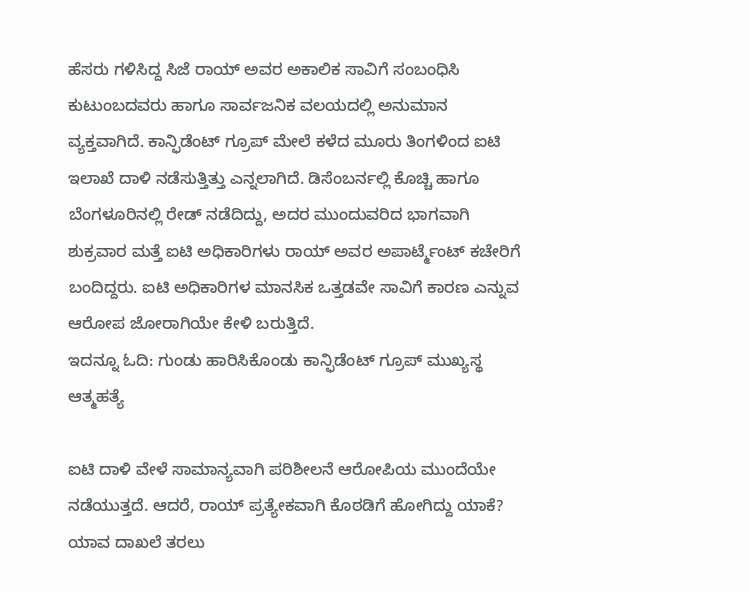ಹೆಸರು ಗಳಿಸಿದ್ದ ಸಿಜೆ ರಾಯ್ ಅವರ ಅಕಾಲಿಕ ಸಾವಿಗೆ ಸಂಬಂಧಿಸಿ ಕುಟುಂಬದವರು ಹಾಗೂ ಸಾರ್ವಜನಿಕ ವಲಯದಲ್ಲಿ ಅನುಮಾನ ವ್ಯಕ್ತವಾಗಿದೆ. ಕಾನ್ಫಿಡೆಂಟ್ ಗ್ರೂಪ್ ಮೇಲೆ ಕಳೆದ ಮೂರು ತಿಂಗಳಿಂದ ಐಟಿ ಇಲಾಖೆ ದಾಳಿ ನಡೆಸುತ್ತಿತ್ತು ಎನ್ನಲಾಗಿದೆ. ಡಿಸೆಂಬರ್ನಲ್ಲಿ ಕೊಚ್ಚಿ ಹಾಗೂ ಬೆಂಗಳೂರಿನಲ್ಲಿ ರೇಡ್ ನಡೆದಿದ್ದು, ಅದರ ಮುಂದುವರಿದ ಭಾಗವಾಗಿ ಶುಕ್ರವಾರ ಮತ್ತೆ ಐಟಿ ಅಧಿಕಾರಿಗಳು ರಾಯ್ ಅವರ ಅಪಾರ್ಟ್ಮೆಂಟ್ ಕಚೇರಿಗೆ ಬಂದಿದ್ದರು. ಐಟಿ ಅಧಿಕಾರಿಗಳ ಮಾನಸಿಕ ಒತ್ತಡವೇ ಸಾವಿಗೆ ಕಾರಣ ಎನ್ನುವ ಆರೋಪ ಜೋರಾಗಿಯೇ ಕೇಳಿ ಬರುತ್ತಿದೆ.
ಇದನ್ನೂ ಓದಿ: ಗುಂಡು ಹಾರಿಸಿಕೊಂಡು ಕಾನ್ಫಿಡೆಂಟ್ ಗ್ರೂಪ್ ಮುಖ್ಯಸ್ಥ ಆತ್ಮಹತ್ಯೆ

ಐಟಿ ದಾಳಿ ವೇಳೆ ಸಾಮಾನ್ಯವಾಗಿ ಪರಿಶೀಲನೆ ಆರೋಪಿಯ ಮುಂದೆಯೇ ನಡೆಯುತ್ತದೆ. ಆದರೆ, ರಾಯ್ ಪ್ರತ್ಯೇಕವಾಗಿ ಕೊಠಡಿಗೆ ಹೋಗಿದ್ದು ಯಾಕೆ? ಯಾವ ದಾಖಲೆ ತರಲು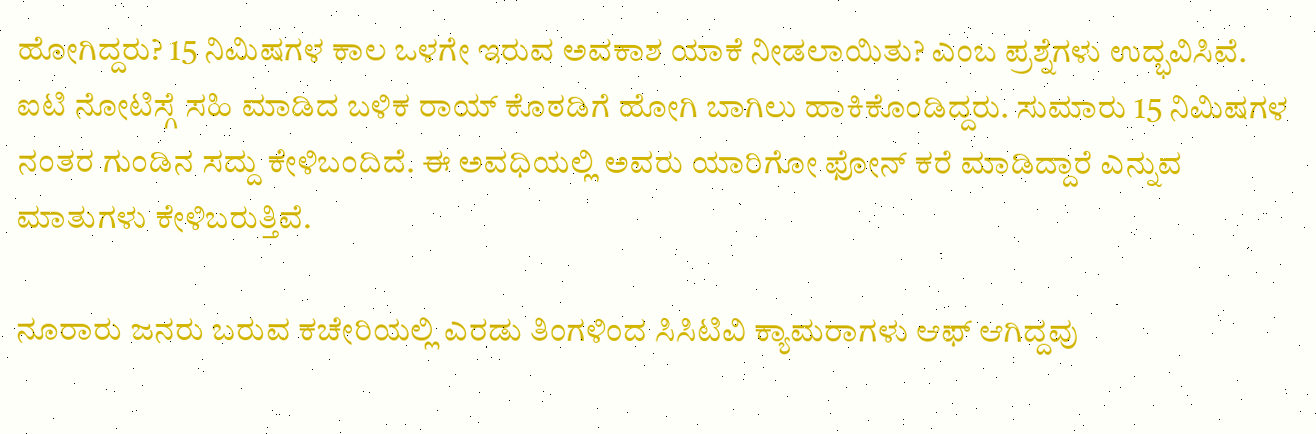ಹೋಗಿದ್ದರು? 15 ನಿಮಿಷಗಳ ಕಾಲ ಒಳಗೇ ಇರುವ ಅವಕಾಶ ಯಾಕೆ ನೀಡಲಾಯಿತು? ಎಂಬ ಪ್ರಶ್ನೆಗಳು ಉದ್ಭವಿಸಿವೆ. ಐಟಿ ನೋಟಿಸ್ಗೆ ಸಹಿ ಮಾಡಿದ ಬಳಿಕ ರಾಯ್ ಕೊಠಡಿಗೆ ಹೋಗಿ ಬಾಗಿಲು ಹಾಕಿಕೊಂಡಿದ್ದರು. ಸುಮಾರು 15 ನಿಮಿಷಗಳ ನಂತರ ಗುಂಡಿನ ಸದ್ದು ಕೇಳಿಬಂದಿದೆ. ಈ ಅವಧಿಯಲ್ಲಿ ಅವರು ಯಾರಿಗೋ ಫೋನ್ ಕರೆ ಮಾಡಿದ್ದಾರೆ ಎನ್ನುವ ಮಾತುಗಳು ಕೇಳಿಬರುತ್ತಿವೆ.

ನೂರಾರು ಜನರು ಬರುವ ಕಚೇರಿಯಲ್ಲಿ ಎರಡು ತಿಂಗಳಿಂದ ಸಿಸಿಟಿವಿ ಕ್ಯಾಮರಾಗಳು ಆಫ್ ಆಗಿದ್ದವು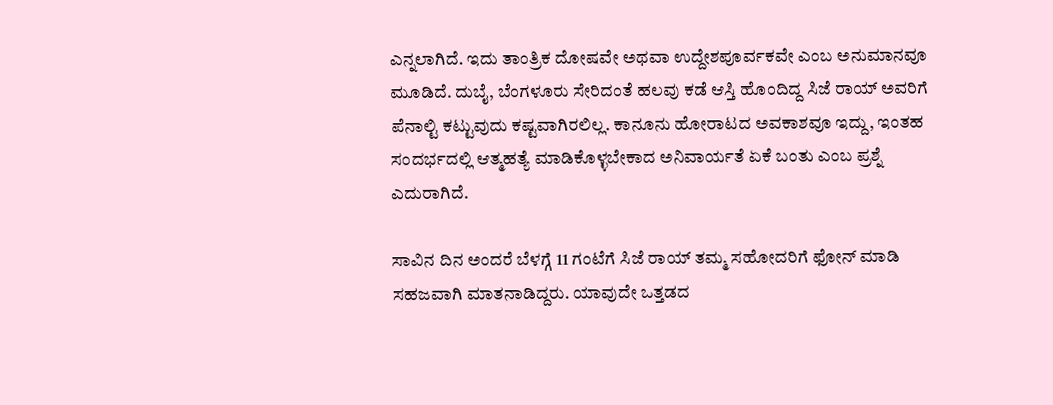ಎನ್ನಲಾಗಿದೆ. ಇದು ತಾಂತ್ರಿಕ ದೋಷವೇ ಅಥವಾ ಉದ್ದೇಶಪೂರ್ವಕವೇ ಎಂಬ ಅನುಮಾನವೂ ಮೂಡಿದೆ. ದುಬೈ, ಬೆಂಗಳೂರು ಸೇರಿದಂತೆ ಹಲವು ಕಡೆ ಆಸ್ತಿ ಹೊಂದಿದ್ದ ಸಿಜೆ ರಾಯ್ ಅವರಿಗೆ ಪೆನಾಲ್ಟಿ ಕಟ್ಟುವುದು ಕಷ್ಟವಾಗಿರಲಿಲ್ಲ. ಕಾನೂನು ಹೋರಾಟದ ಅವಕಾಶವೂ ಇದ್ದು, ಇಂತಹ ಸಂದರ್ಭದಲ್ಲಿ ಆತ್ಮಹತ್ಯೆ ಮಾಡಿಕೊಳ್ಳಬೇಕಾದ ಅನಿವಾರ್ಯತೆ ಏಕೆ ಬಂತು ಎಂಬ ಪ್ರಶ್ನೆ ಎದುರಾಗಿದೆ.

ಸಾವಿನ ದಿನ ಅಂದರೆ ಬೆಳಗ್ಗೆ 11 ಗಂಟೆಗೆ ಸಿಜೆ ರಾಯ್ ತಮ್ಮ ಸಹೋದರಿಗೆ ಫೋನ್ ಮಾಡಿ ಸಹಜವಾಗಿ ಮಾತನಾಡಿದ್ದರು. ಯಾವುದೇ ಒತ್ತಡದ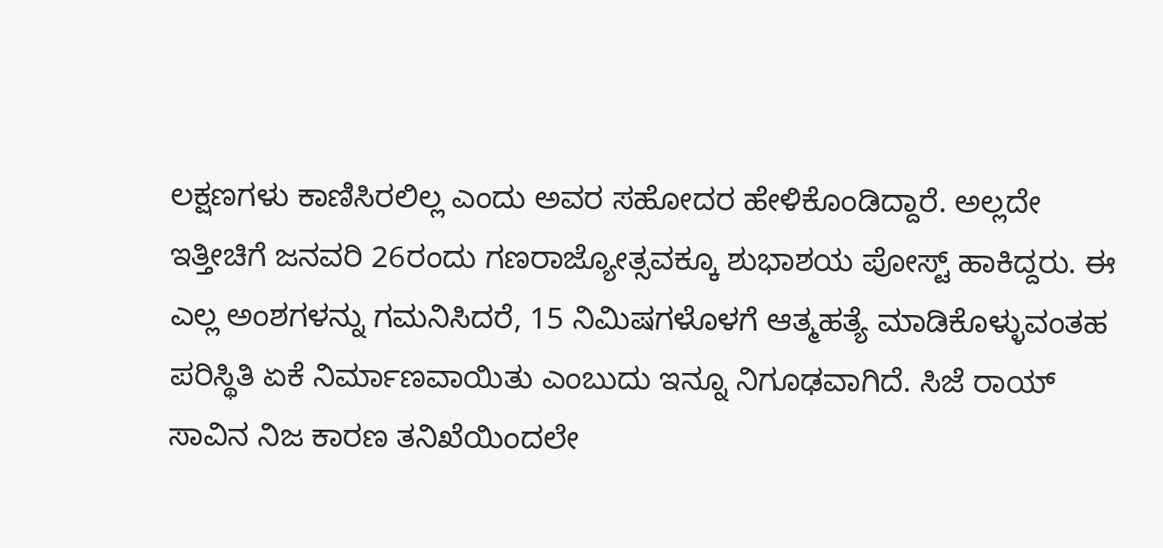ಲಕ್ಷಣಗಳು ಕಾಣಿಸಿರಲಿಲ್ಲ ಎಂದು ಅವರ ಸಹೋದರ ಹೇಳಿಕೊಂಡಿದ್ದಾರೆ. ಅಲ್ಲದೇ ಇತ್ತೀಚಿಗೆ ಜನವರಿ 26ರಂದು ಗಣರಾಜ್ಯೋತ್ಸವಕ್ಕೂ ಶುಭಾಶಯ ಪೋಸ್ಟ್ ಹಾಕಿದ್ದರು. ಈ ಎಲ್ಲ ಅಂಶಗಳನ್ನು ಗಮನಿಸಿದರೆ, 15 ನಿಮಿಷಗಳೊಳಗೆ ಆತ್ಮಹತ್ಯೆ ಮಾಡಿಕೊಳ್ಳುವಂತಹ ಪರಿಸ್ಥಿತಿ ಏಕೆ ನಿರ್ಮಾಣವಾಯಿತು ಎಂಬುದು ಇನ್ನೂ ನಿಗೂಢವಾಗಿದೆ. ಸಿಜೆ ರಾಯ್ ಸಾವಿನ ನಿಜ ಕಾರಣ ತನಿಖೆಯಿಂದಲೇ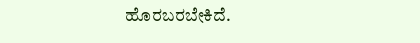ಹೊರಬರಬೇಕಿದೆ.